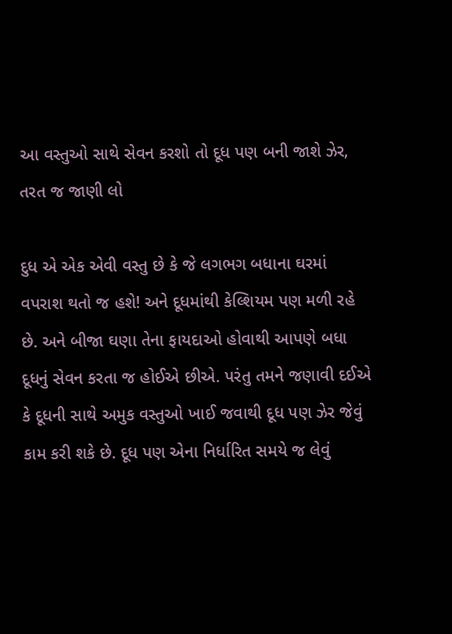આ વસ્તુઓ સાથે સેવન કરશો તો દૂધ પણ બની જાશે ઝેર, તરત જ જાણી લો

દુધ એ એક એવી વસ્તુ છે કે જે લગભગ બધાના ઘરમાં વપરાશ થતો જ હશે! અને દૂધમાંથી કેલ્શિયમ પણ મળી રહે છે. અને બીજા ઘણા તેના ફાયદાઓ હોવાથી આપણે બધા દૂધનું સેવન કરતા જ હોઈએ છીએ. પરંતુ તમને જણાવી દઈએ કે દૂધની સાથે અમુક વસ્તુઓ ખાઈ જવાથી દૂધ પણ ઝેર જેવું કામ કરી શકે છે. દૂધ પણ એના નિર્ધારિત સમયે જ લેવું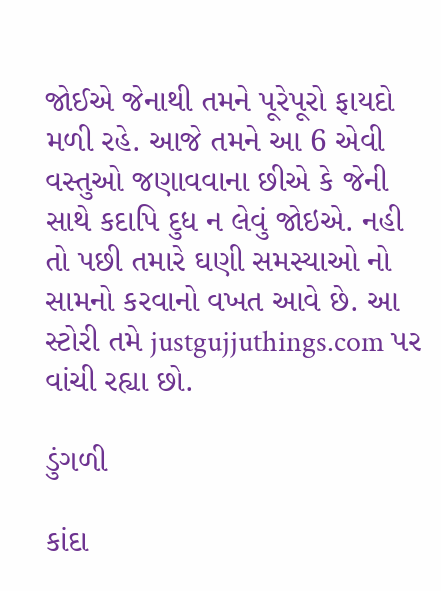જોઈએ જેનાથી તમને પૂરેપૂરો ફાયદો મળી રહે. આજે તમને આ 6 એવી વસ્તુઓ જણાવવાના છીએ કે જેની સાથે કદાપિ દુધ ન લેવું જોઇએ. નહી તો પછી તમારે ઘણી સમસ્યાઓ નો સામનો કરવાનો વખત આવે છે. આ સ્ટોરી તમે justgujjuthings.com પર વાંચી રહ્યા છો.

ડુંગળી

કાંદા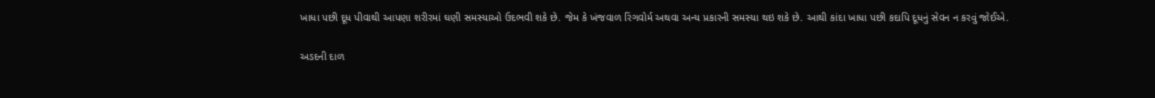ખાધા પછી દૂધ પીવાથી આપણા શરીરમાં ઘણી સમસ્યાઓ ઉદભવી શકે છે. જેમ કે ખંજવાળ રિંગવોર્મ અથવા અન્ય પ્રકારની સમસ્યા થઇ શકે છે. આથી કાંદા ખાધા પછી કદાપિ દૂધનું સેવન ન કરવું જોઈએ.

અડદની દાળ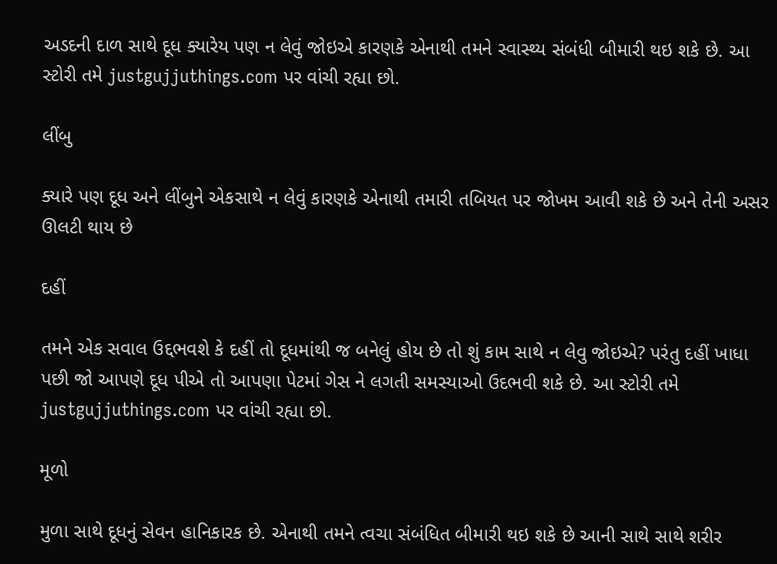અડદની દાળ સાથે દૂધ ક્યારેય પણ ન લેવું જોઇએ કારણકે એનાથી તમને સ્વાસ્થ્ય સંબંધી બીમારી થઇ શકે છે. આ સ્ટોરી તમે justgujjuthings.com પર વાંચી રહ્યા છો.

લીંબુ

ક્યારે પણ દૂધ અને લીંબુને એકસાથે ન લેવું કારણકે એનાથી તમારી તબિયત પર જોખમ આવી શકે છે અને તેની અસર ઊલટી થાય છે

દહીં

તમને એક સવાલ ઉદ્દભવશે કે દહીં તો દૂધમાંથી જ બનેલું હોય છે તો શું કામ સાથે ન લેવુ જોઇએ? પરંતુ દહીં ખાધા પછી જો આપણે દૂધ પીએ તો આપણા પેટમાં ગેસ ને લગતી સમસ્યાઓ ઉદભવી શકે છે. આ સ્ટોરી તમે justgujjuthings.com પર વાંચી રહ્યા છો.

મૂળો

મુળા સાથે દૂધનું સેવન હાનિકારક છે. એનાથી તમને ત્વચા સંબંધિત બીમારી થઇ શકે છે આની સાથે સાથે શરીર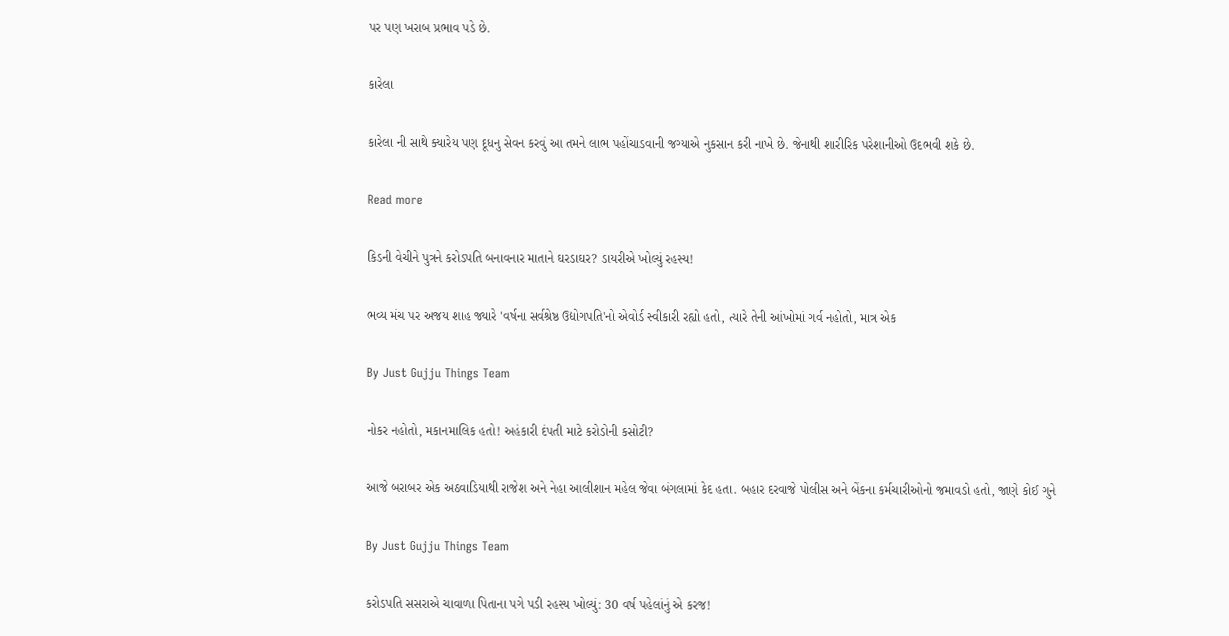પર પણ ખરાબ પ્રભાવ પડે છે.

કારેલા

કારેલા ની સાથે ક્યારેય પણ દૂધનુ સેવન કરવું આ તમને લાભ પહોંચાડવાની જગ્યાએ નુકસાન કરી નાખે છે. જેનાથી શારીરિક પરેશાનીઓ ઉદભવી શકે છે.

Read more

કિડની વેચીને પુત્રને કરોડપતિ બનાવનાર માતાને ઘરડાઘર? ડાયરીએ ખોલ્યું રહસ્ય!

ભવ્ય મંચ પર અજય શાહ જ્યારે 'વર્ષના સર્વશ્રેષ્ઠ ઉદ્યોગપતિ'નો એવોર્ડ સ્વીકારી રહ્યો હતો, ત્યારે તેની આંખોમાં ગર્વ નહોતો, માત્ર એક

By Just Gujju Things Team

નોકર નહોતો, મકાનમાલિક હતો! અહંકારી દંપતી માટે કરોડોની કસોટી?

આજે બરાબર એક અઠવાડિયાથી રાજેશ અને નેહા આલીશાન મહેલ જેવા બંગલામાં કેદ હતા. બહાર દરવાજે પોલીસ અને બેંકના કર્મચારીઓનો જમાવડો હતો, જાણે કોઈ ગુને

By Just Gujju Things Team

કરોડપતિ સસરાએ ચાવાળા પિતાના પગે પડી રહસ્ય ખોલ્યું: 30 વર્ષ પહેલાંનું એ કરજ!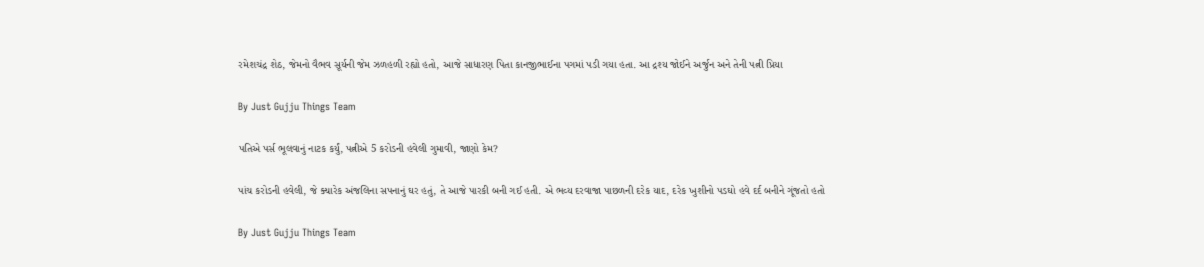રમેશચંદ્ર શેઠ, જેમનો વૈભવ સૂર્યની જેમ ઝળહળી રહ્યો હતો, આજે સાધારણ પિતા કાનજીભાઈના પગમાં પડી ગયા હતા. આ દ્રશ્ય જોઈને અર્જુન અને તેની પત્ની પ્રિયા

By Just Gujju Things Team

પતિએ પર્સ ભૂલવાનું નાટક કર્યું, પત્નીએ 5 કરોડની હવેલી ગુમાવી, જાણો કેમ?

પાંચ કરોડની હવેલી, જે ક્યારેક અંજલિના સપનાનું ઘર હતું, તે આજે પારકી બની ગઈ હતી. એ ભવ્ય દરવાજા પાછળની દરેક યાદ, દરેક ખુશીનો પડઘો હવે દર્દ બનીને ગૂંજતો હતો

By Just Gujju Things Team